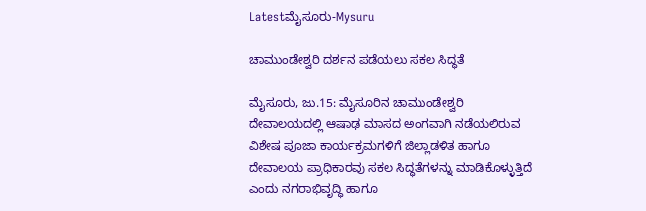Latestಮೈಸೂರು-Mysuru

ಚಾಮುಂಡೇಶ್ವರಿ ದರ್ಶನ ಪಡೆಯಲು ಸಕಲ ಸಿದ್ಧತೆ

ಮೈಸೂರು, ಜು.15: ಮೈಸೂರಿನ ಚಾಮುಂಡೇಶ್ವರಿ ದೇವಾಲಯದಲ್ಲಿ ಆಷಾಢ ಮಾಸದ ಅಂಗವಾಗಿ ನಡೆಯಲಿರುವ ವಿಶೇಷ ಪೂಜಾ ಕಾರ್ಯಕ್ರಮಗಳಿಗೆ ಜಿಲ್ಲಾಡಳಿತ ಹಾಗೂ ದೇವಾಲಯ ಪ್ರಾಧಿಕಾರವು ಸಕಲ ಸಿದ್ಧತೆಗಳನ್ನು ಮಾಡಿಕೊಳ್ಳುತ್ತಿದೆ ಎಂದು ನಗರಾಭಿವೃದ್ಧಿ ಹಾಗೂ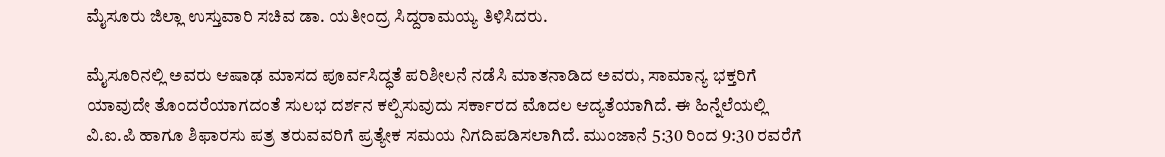ಮೈಸೂರು ಜಿಲ್ಲಾ ಉಸ್ತುವಾರಿ ಸಚಿವ ಡಾ. ಯತೀಂದ್ರ ಸಿದ್ದರಾಮಯ್ಯ ತಿಳಿಸಿದರು.

ಮೈಸೂರಿನಲ್ಲಿ ಅವರು ಆಷಾಢ ಮಾಸದ ಪೂರ್ವಸಿದ್ಧತೆ ಪರಿಶೀಲನೆ ನಡೆಸಿ ಮಾತನಾಡಿದ ಅವರು, ಸಾಮಾನ್ಯ ಭಕ್ತರಿಗೆ ಯಾವುದೇ ತೊಂದರೆಯಾಗದಂತೆ ಸುಲಭ ದರ್ಶನ ಕಲ್ಪಿಸುವುದು ಸರ್ಕಾರದ ಮೊದಲ ಆದ್ಯತೆಯಾಗಿದೆ. ಈ ಹಿನ್ನೆಲೆಯಲ್ಲಿ ವಿ.ಐ.ಪಿ ಹಾಗೂ ಶಿಫಾರಸು ಪತ್ರ ತರುವವರಿಗೆ ಪ್ರತ್ಯೇಕ ಸಮಯ ನಿಗದಿಪಡಿಸಲಾಗಿದೆ. ಮುಂಜಾನೆ 5:30 ರಿಂದ 9:30 ರವರೆಗೆ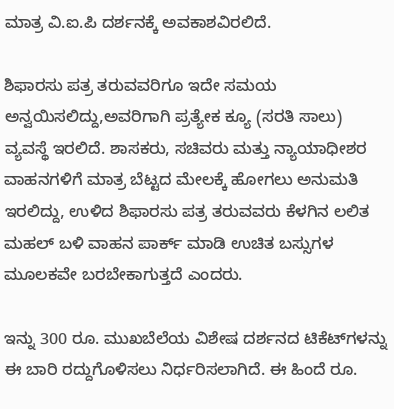ಮಾತ್ರ ವಿ.ಐ.ಪಿ ದರ್ಶನಕ್ಕೆ ಅವಕಾಶವಿರಲಿದೆ.

ಶಿಫಾರಸು ಪತ್ರ ತರುವವರಿಗೂ ಇದೇ ಸಮಯ ಅನ್ವಯಿಸಲಿದ್ದು,ಅವರಿಗಾಗಿ ಪ್ರತ್ಯೇಕ ಕ್ಯೂ (ಸರತಿ ಸಾಲು) ವ್ಯವಸ್ಥೆ ಇರಲಿದೆ. ಶಾಸಕರು, ಸಚಿವರು ಮತ್ತು ನ್ಯಾಯಾಧೀಶರ ವಾಹನಗಳಿಗೆ ಮಾತ್ರ ಬೆಟ್ಟದ ಮೇಲಕ್ಕೆ ಹೋಗಲು ಅನುಮತಿ ಇರಲಿದ್ದು, ಉಳಿದ ಶಿಫಾರಸು ಪತ್ರ ತರುವವರು ಕೆಳಗಿನ ಲಲಿತ ಮಹಲ್ ಬಳಿ ವಾಹನ ಪಾರ್ಕ್ ಮಾಡಿ ಉಚಿತ ಬಸ್ಸುಗಳ ಮೂಲಕವೇ ಬರಬೇಕಾಗುತ್ತದೆ ಎಂದರು.

ಇನ್ನು 300 ರೂ. ಮುಖಬೆಲೆಯ ವಿಶೇಷ ದರ್ಶನದ ಟಿಕೆಟ್‌ಗಳನ್ನು ಈ ಬಾರಿ ರದ್ದುಗೊಳಿಸಲು ನಿರ್ಧರಿಸಲಾಗಿದೆ. ಈ ಹಿಂದೆ ರೂ.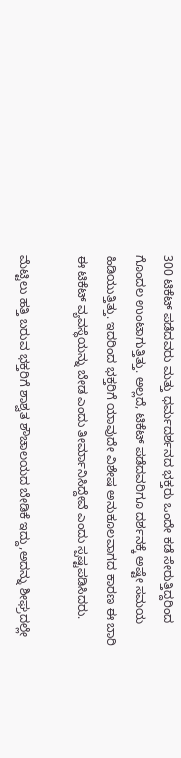300 ಟಿಕೆಟ್ ಪಡೆದವರು ಮತ್ತು ಧರ್ಮದರ್ಶನದ ಭಕ್ತರು ಒಂದೇ ಕಡೆ ಸೇರುತ್ತಿದ್ದರಿಂದ ಗೊಂದಲ ಉಂಟಾಗುತ್ತಿತ್ತು. ಅಲ್ಲದೆ, ಟಿಕೆಟ್ ಪಡೆದವರಿಗೂ ದರ್ಶನಕ್ಕೆ ಅಷ್ಟೇ ಸಮಯ ಹಿಡಿಯುತ್ತಿತ್ತು. ಇದರಿಂದ ಭಕ್ತರಿಗೆ ಯಾವುದೇ ವಿಶೇಷ ಅನುಕೂಲವಾಗದ ಕಾರಣ ಈ ಬಾರಿ ಈ ಟಿಕೆಟ್ ವ್ಯವಸ್ಥೆಯನ್ನು ಬೇಡ ಎಂದು ತೀರ್ಮಾನಿಸಿದ್ದೇವೆ ಎಂದು ಸ್ಪಷ್ಟಪಡಿಸಿದರು.

ಮೆಟ್ಟಿಲು ಹತ್ತಿ ಬರುವ ಭಕ್ತರಿಗೆ ಶಾಶ್ವತ ಶೌಚಾಲಯದ ಬೇಡಿಕೆ ಇದ್ದು,ಅದನ್ನು ಶೀಘ್ರದಲ್ಲೇ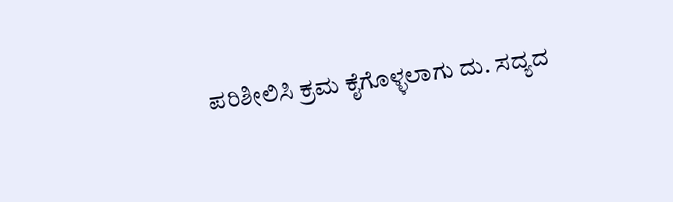ಪರಿಶೀಲಿಸಿ ಕ್ರಮ ಕೈಗೊಳ್ಳಲಾಗು ದು. ಸದ್ಯದ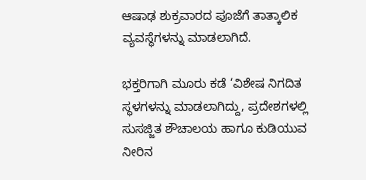ಆಷಾಢ ಶುಕ್ರವಾರದ ಪೂಜೆಗೆ ತಾತ್ಕಾಲಿಕ ವ್ಯವಸ್ಥೆಗಳನ್ನು ಮಾಡಲಾಗಿದೆ.

ಭಕ್ತರಿಗಾಗಿ ಮೂರು ಕಡೆ ‘ವಿಶೇಷ ನಿಗದಿತ ಸ್ಥಳಗಳನ್ನು ಮಾಡಲಾಗಿದ್ದು, ಪ್ರದೇಶಗಳಲ್ಲಿ ಸುಸಜ್ಜಿತ ಶೌಚಾಲಯ ಹಾಗೂ ಕುಡಿಯುವ ನೀರಿನ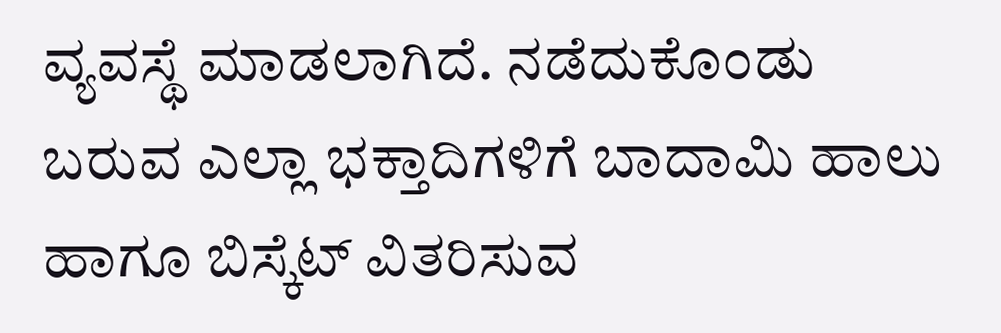ವ್ಯವಸ್ಥೆ ಮಾಡಲಾಗಿದೆ. ನಡೆದುಕೊಂಡು ಬರುವ ಎಲ್ಲಾ ಭಕ್ತಾದಿಗಳಿಗೆ ಬಾದಾಮಿ ಹಾಲು ಹಾಗೂ ಬಿಸ್ಕೆಟ್ ವಿತರಿಸುವ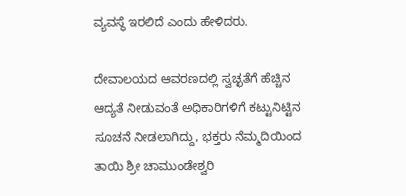ವ್ಯವಸ್ಥೆ ಇರಲಿದೆ ಎಂದು ಹೇಳಿದರು.

ದೇವಾಲಯದ ಆವರಣದಲ್ಲಿ ಸ್ವಚ್ಛತೆಗೆ ಹೆಚ್ಚಿನ ಆದ್ಯತೆ ನೀಡುವಂತೆ ಅಧಿಕಾರಿಗಳಿಗೆ ಕಟ್ಟುನಿಟ್ಟಿನ ಸೂಚನೆ ನೀಡಲಾಗಿದ್ದು, ಭಕ್ತರು ನೆಮ್ಮದಿಯಿಂದ ತಾಯಿ‌ ಶ್ರೀ ಚಾಮುಂಡೇಶ್ವರಿ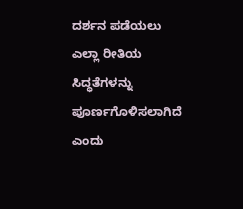ದರ್ಶನ ಪಡೆಯಲು ಎಲ್ಲಾ ರೀತಿಯ ಸಿದ್ಧತೆಗಳನ್ನು ಪೂರ್ಣಗೊಳಿಸಲಾಗಿದೆ ಎಂದು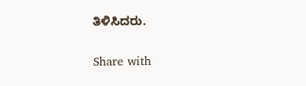ತಿಳಿಸಿದರು.

Share with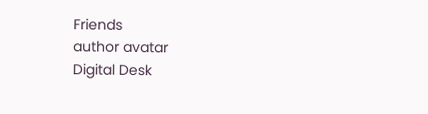Friends
author avatar
Digital Desk